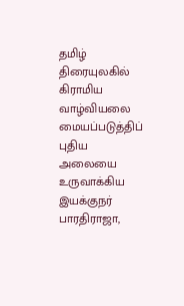தமிழ் திரையுலகில் கிராமிய வாழ்வியலை மையப்படுத்திப் புதிய அலையை உருவாக்கிய இயக்குநர் பாரதிராஜா,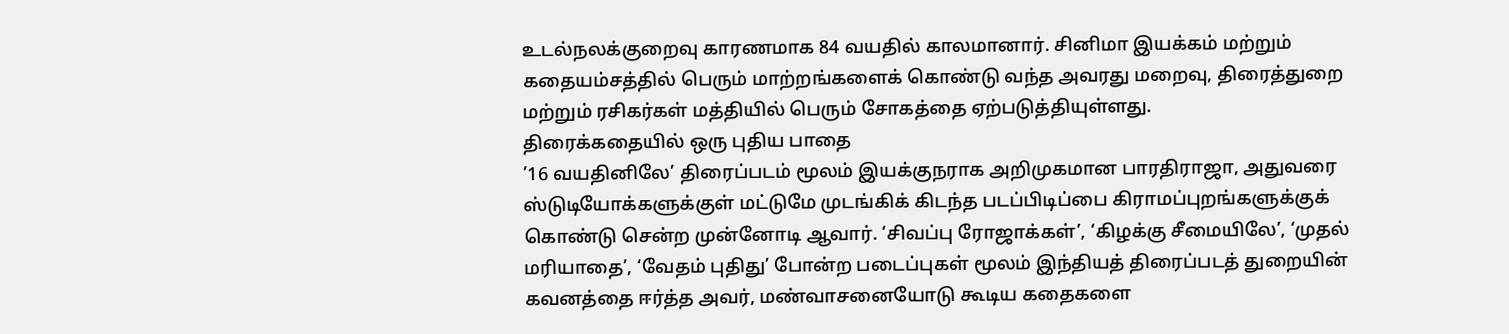உடல்நலக்குறைவு காரணமாக 84 வயதில் காலமானார். சினிமா இயக்கம் மற்றும் கதையம்சத்தில் பெரும் மாற்றங்களைக் கொண்டு வந்த அவரது மறைவு, திரைத்துறை மற்றும் ரசிகர்கள் மத்தியில் பெரும் சோகத்தை ஏற்படுத்தியுள்ளது.
திரைக்கதையில் ஒரு புதிய பாதை
’16 வயதினிலே’ திரைப்படம் மூலம் இயக்குநராக அறிமுகமான பாரதிராஜா, அதுவரை ஸ்டுடியோக்களுக்குள் மட்டுமே முடங்கிக் கிடந்த படப்பிடிப்பை கிராமப்புறங்களுக்குக் கொண்டு சென்ற முன்னோடி ஆவார். ‘சிவப்பு ரோஜாக்கள்’, ‘கிழக்கு சீமையிலே’, ‘முதல் மரியாதை’, ‘வேதம் புதிது’ போன்ற படைப்புகள் மூலம் இந்தியத் திரைப்படத் துறையின் கவனத்தை ஈர்த்த அவர், மண்வாசனையோடு கூடிய கதைகளை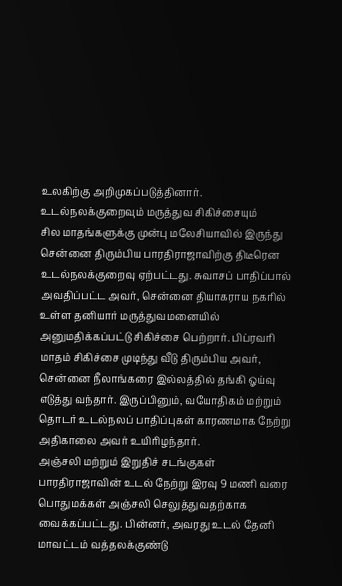உலகிற்கு அறிமுகப்படுத்தினார்.
உடல்நலக்குறைவும் மருத்துவ சிகிச்சையும்
சில மாதங்களுக்கு முன்பு மலேசியாவில் இருந்து சென்னை திரும்பிய பாரதிராஜாவிற்கு திடீரென உடல்நலக்குறைவு ஏற்பட்டது. சுவாசப் பாதிப்பால் அவதிப்பட்ட அவர், சென்னை தியாகராய நகரில் உள்ள தனியார் மருத்துவமனையில் அனுமதிக்கப்பட்டு சிகிச்சை பெற்றார். பிப்ரவரி மாதம் சிகிச்சை முடிந்து வீடு திரும்பிய அவர், சென்னை நீலாங்கரை இல்லத்தில் தங்கி ஓய்வு எடுத்து வந்தார். இருப்பினும், வயோதிகம் மற்றும் தொடர் உடல்நலப் பாதிப்புகள் காரணமாக நேற்று அதிகாலை அவர் உயிரிழந்தார்.
அஞ்சலி மற்றும் இறுதிச் சடங்குகள்
பாரதிராஜாவின் உடல் நேற்று இரவு 9 மணி வரை பொதுமக்கள் அஞ்சலி செலுத்துவதற்காக வைக்கப்பட்டது. பின்னர், அவரது உடல் தேனி மாவட்டம் வத்தலக்குண்டு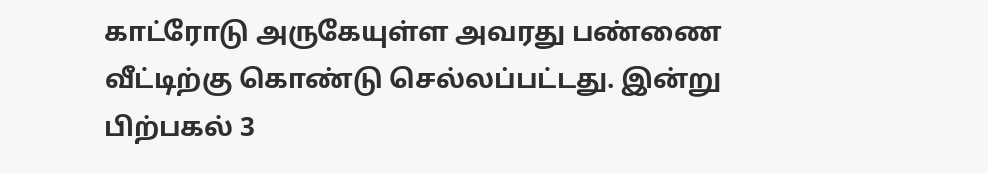காட்ரோடு அருகேயுள்ள அவரது பண்ணை வீட்டிற்கு கொண்டு செல்லப்பட்டது. இன்று பிற்பகல் 3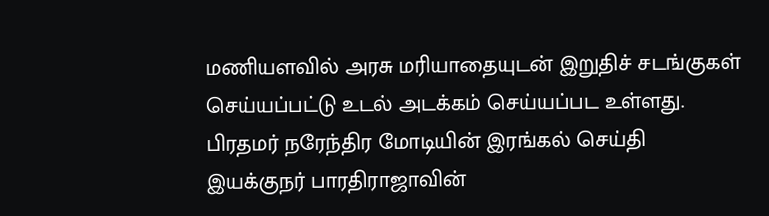மணியளவில் அரசு மரியாதையுடன் இறுதிச் சடங்குகள் செய்யப்பட்டு உடல் அடக்கம் செய்யப்பட உள்ளது.
பிரதமர் நரேந்திர மோடியின் இரங்கல் செய்தி
இயக்குநர் பாரதிராஜாவின்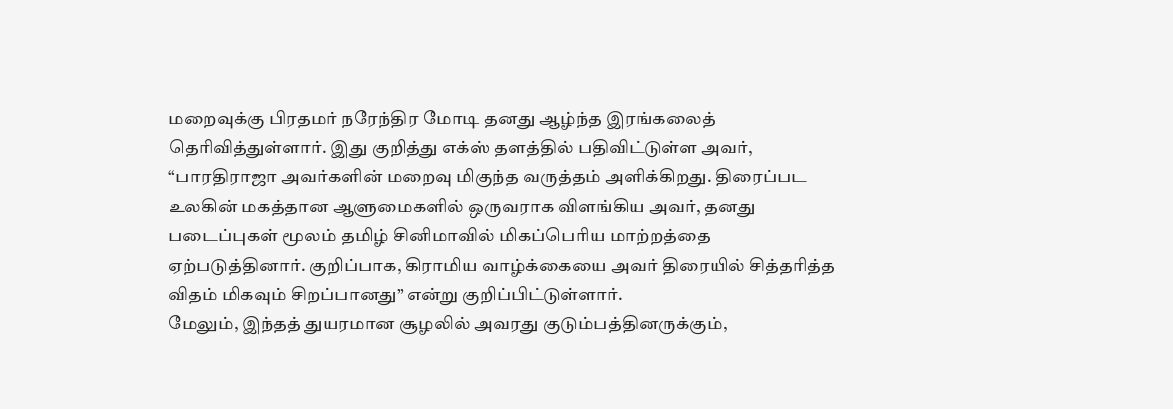மறைவுக்கு பிரதமர் நரேந்திர மோடி தனது ஆழ்ந்த இரங்கலைத் தெரிவித்துள்ளார். இது குறித்து எக்ஸ் தளத்தில் பதிவிட்டுள்ள அவர், “பாரதிராஜா அவர்களின் மறைவு மிகுந்த வருத்தம் அளிக்கிறது. திரைப்பட உலகின் மகத்தான ஆளுமைகளில் ஒருவராக விளங்கிய அவர், தனது படைப்புகள் மூலம் தமிழ் சினிமாவில் மிகப்பெரிய மாற்றத்தை ஏற்படுத்தினார். குறிப்பாக, கிராமிய வாழ்க்கையை அவர் திரையில் சித்தரித்த விதம் மிகவும் சிறப்பானது” என்று குறிப்பிட்டுள்ளார்.
மேலும், இந்தத் துயரமான சூழலில் அவரது குடும்பத்தினருக்கும்,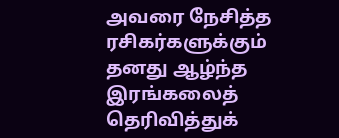அவரை நேசித்த ரசிகர்களுக்கும் தனது ஆழ்ந்த இரங்கலைத் தெரிவித்துக்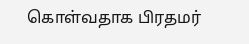கொள்வதாக பிரதமர்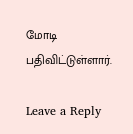மோடி பதிவிட்டுள்ளார்.

Leave a Reply